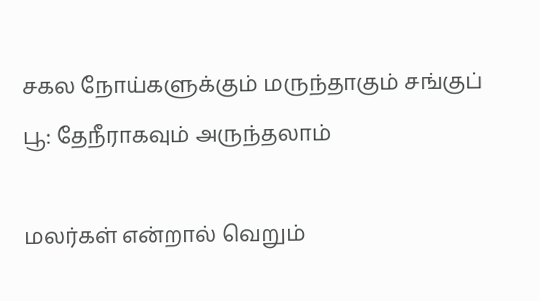சகல நோய்களுக்கும் மருந்தாகும் சங்குப் பூ: தேநீராகவும் அருந்தலாம்

மலர்கள் என்றால் வெறும்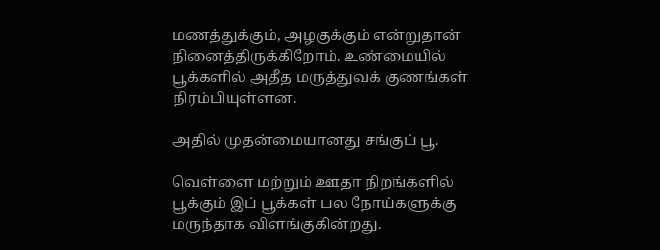மணத்துக்கும், அழகுக்கும் என்றுதான் நினைத்திருக்கிறோம். உண்மையில் பூக்களில் அதீத மருத்துவக் குணங்கள் நிரம்பியுள்ளன.

அதில் முதன்மையானது சங்குப் பூ.

வெள்ளை மற்றும் ஊதா நிறங்களில் பூக்கும் இப் பூக்கள் பல நோய்களுக்கு மருந்தாக விளங்குகின்றது.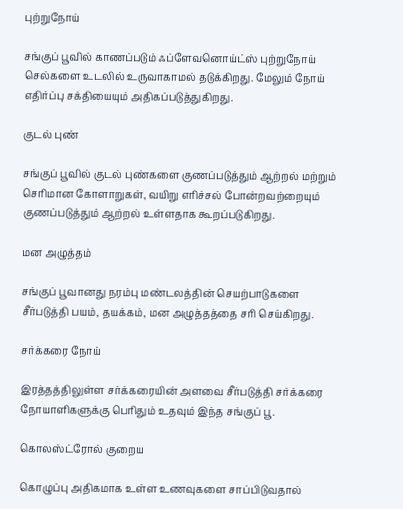புற்றுநோய்

சங்குப் பூவில் காணப்படும் ஃப்ளேவனொய்ட்ஸ் புற்றுநோய் செல்களை உடலில் உருவாகாமல் தடுக்கிறது. மேலும் நோய் எதிர்ப்பு சக்தியையும் அதிகப்படுத்துகிறது.

குடல் புண்

சங்குப் பூவில் குடல் புண்களை குணப்படுத்தும் ஆற்றல் மற்றும் செரிமான கோளாறுகள், வயிறு எரிச்சல் போன்றவற்றையும் குணப்படுத்தும் ஆற்றல் உள்ளதாக கூறப்படுகிறது.

மன அழுத்தம்

சங்குப் பூவானது நரம்பு மண்டலத்தின் செயற்பாடுகளை சீர்படுத்தி பயம், தயக்கம், மன அழுத்தத்தை சரி செய்கிறது.

சர்க்கரை நோய்

இரத்தத்திலுள்ள சர்க்கரையின் அளவை சீர்படுத்தி சர்க்கரை நோயாளிகளுக்கு பெரிதும் உதவும் இந்த சங்குப் பூ.

கொலஸ்ட்ரோல் குறைய

கொழுப்பு அதிகமாக உள்ள உணவுகளை சாப்பிடுவதால்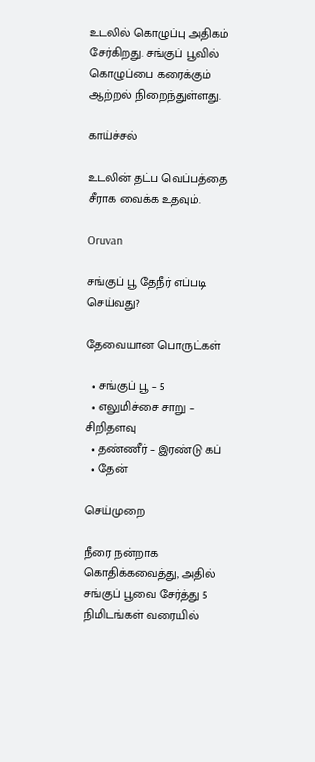உடலில் கொழுப்பு அதிகம் சேர்கிறது. சங்குப் பூவில் கொழுப்பை கரைக்கும் ஆற்றல் நிறைந்துள்ளது.

காய்ச்சல்

உடலின் தட்ப வெப்பத்தை சீராக வைக்க உதவும்.

Oruvan

சங்குப் பூ தேநீர் எப்படி செய்வது?

தேவையான பொருட்கள்

  • சங்குப் பூ – 5
  • எலுமிச்சை சாறு – சிறிதளவு
  • தண்ணீர் – இரண்டு கப்
  • தேன்

செய்முறை

நீரை நன்றாக கொதிக்கவைத்து, அதில் சங்குப் பூவை சேர்த்து 5 நிமிடங்கள் வரையில்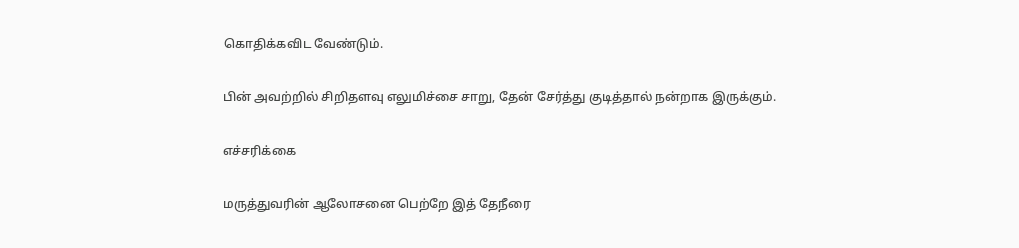கொதிக்கவிட வேண்டும்.

பின் அவற்றில் சிறிதளவு எலுமிச்சை சாறு, தேன் சேர்த்து குடித்தால் நன்றாக இருக்கும்.

எச்சரிக்கை

மருத்துவரின் ஆலோசனை பெற்றே இத் தேநீரை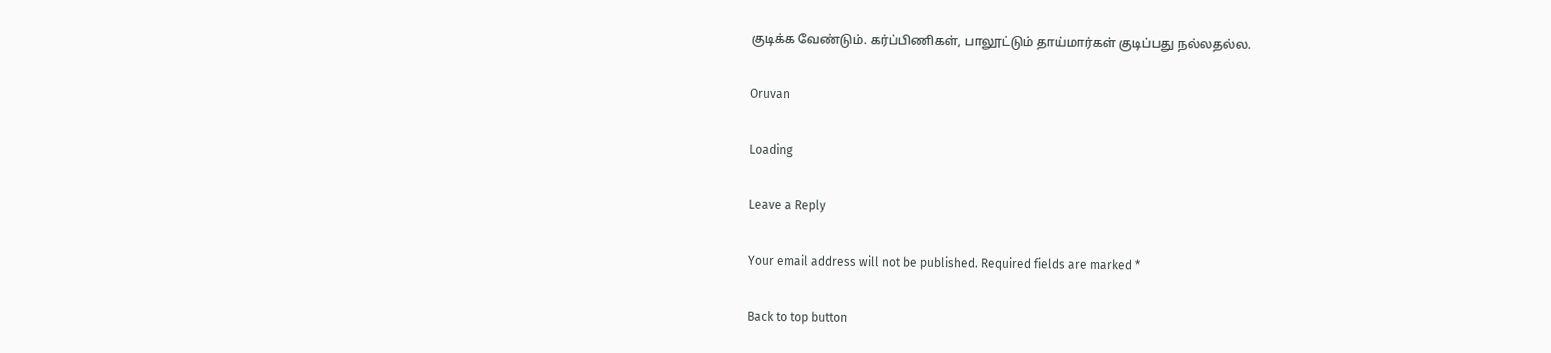குடிக்க வேண்டும். கர்ப்பிணிகள், பாலூட்டும் தாய்மார்கள் குடிப்பது நல்லதல்ல.

Oruvan

Loading

Leave a Reply

Your email address will not be published. Required fields are marked *

Back to top button